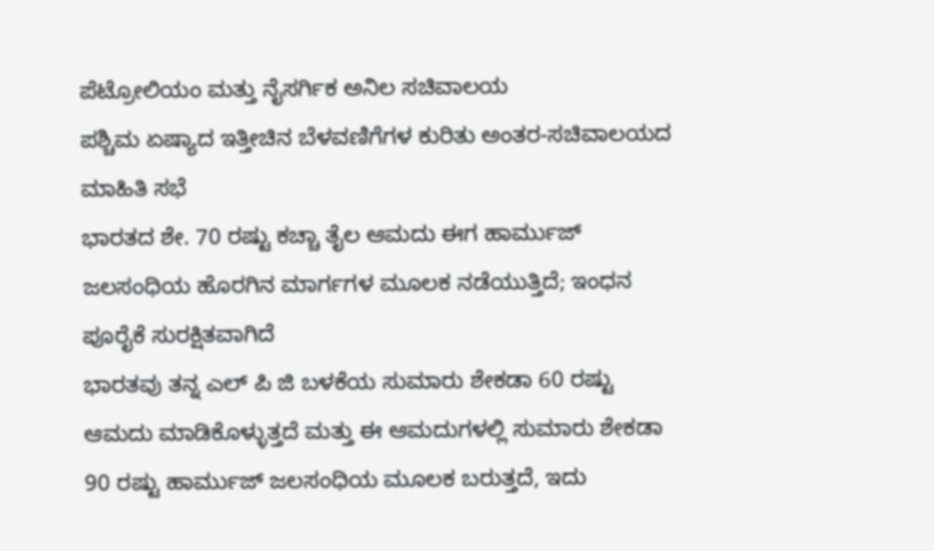ಪೆಟ್ರೋಲಿಯಂ ಮತ್ತು ನೈಸರ್ಗಿಕ ಅನಿಲ ಸಚಿವಾಲಯ
ಪಶ್ಚಿಮ ಏಷ್ಯಾದ ಇತ್ತೀಚಿನ ಬೆಳವಣಿಗೆಗಳ ಕುರಿತು ಅಂತರ-ಸಚಿವಾಲಯದ ಮಾಹಿತಿ ಸಭೆ
ಭಾರತದ ಶೇ. 70 ರಷ್ಟು ಕಚ್ಚಾ ತೈಲ ಆಮದು ಈಗ ಹಾರ್ಮುಜ್ ಜಲಸಂಧಿಯ ಹೊರಗಿನ ಮಾರ್ಗಗಳ ಮೂಲಕ ನಡೆಯುತ್ತಿದೆ; ಇಂಧನ ಪೂರೈಕೆ ಸುರಕ್ಷಿತವಾಗಿದೆ
ಭಾರತವು ತನ್ನ ಎಲ್ ಪಿ ಜಿ ಬಳಕೆಯ ಸುಮಾರು ಶೇಕಡಾ 60 ರಷ್ಟು ಆಮದು ಮಾಡಿಕೊಳ್ಳುತ್ತದೆ ಮತ್ತು ಈ ಆಮದುಗಳಲ್ಲಿ ಸುಮಾರು ಶೇಕಡಾ 90 ರಷ್ಟು ಹಾರ್ಮುಜ್ ಜಲಸಂಧಿಯ ಮೂಲಕ ಬರುತ್ತದೆ, ಇದು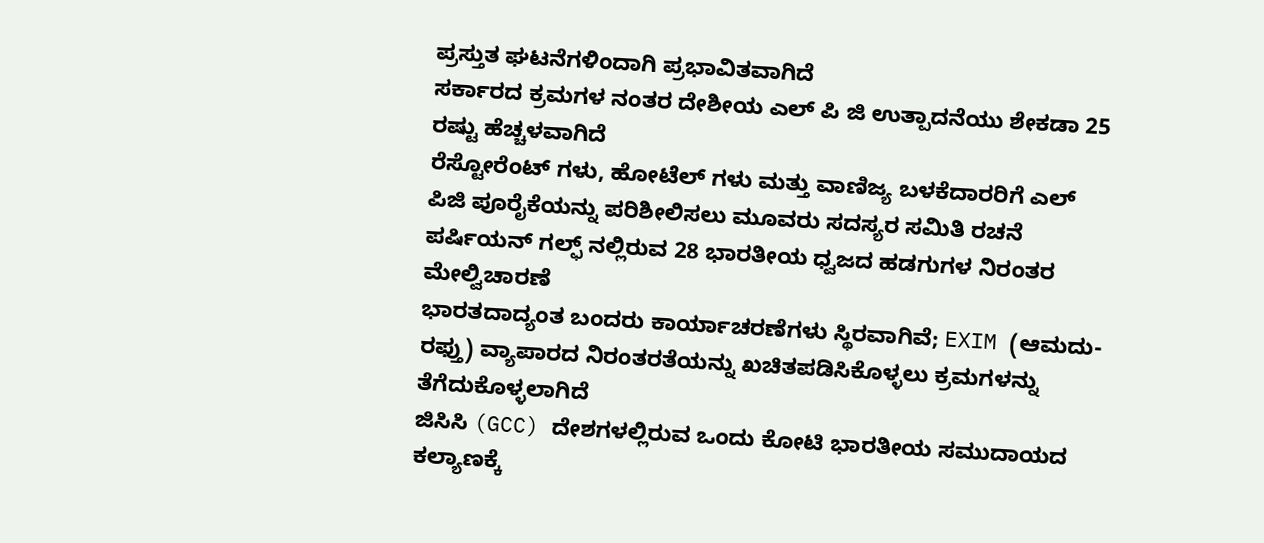ಪ್ರಸ್ತುತ ಘಟನೆಗಳಿಂದಾಗಿ ಪ್ರಭಾವಿತವಾಗಿದೆ
ಸರ್ಕಾರದ ಕ್ರಮಗಳ ನಂತರ ದೇಶೀಯ ಎಲ್ ಪಿ ಜಿ ಉತ್ಪಾದನೆಯು ಶೇಕಡಾ 25 ರಷ್ಟು ಹೆಚ್ಚಳವಾಗಿದೆ
ರೆಸ್ಟೋರೆಂಟ್ ಗಳು, ಹೋಟೆಲ್ ಗಳು ಮತ್ತು ವಾಣಿಜ್ಯ ಬಳಕೆದಾರರಿಗೆ ಎಲ್ ಪಿಜಿ ಪೂರೈಕೆಯನ್ನು ಪರಿಶೀಲಿಸಲು ಮೂವರು ಸದಸ್ಯರ ಸಮಿತಿ ರಚನೆ
ಪರ್ಷಿಯನ್ ಗಲ್ಫ್ ನಲ್ಲಿರುವ 28 ಭಾರತೀಯ ಧ್ವಜದ ಹಡಗುಗಳ ನಿರಂತರ ಮೇಲ್ವಿಚಾರಣೆ
ಭಾರತದಾದ್ಯಂತ ಬಂದರು ಕಾರ್ಯಾಚರಣೆಗಳು ಸ್ಥಿರವಾಗಿವೆ; EXIM (ಆಮದು-ರಫ್ತು) ವ್ಯಾಪಾರದ ನಿರಂತರತೆಯನ್ನು ಖಚಿತಪಡಿಸಿಕೊಳ್ಳಲು ಕ್ರಮಗಳನ್ನು ತೆಗೆದುಕೊಳ್ಳಲಾಗಿದೆ
ಜಿಸಿಸಿ (GCC) ದೇಶಗಳಲ್ಲಿರುವ ಒಂದು ಕೋಟಿ ಭಾರತೀಯ ಸಮುದಾಯದ ಕಲ್ಯಾಣಕ್ಕೆ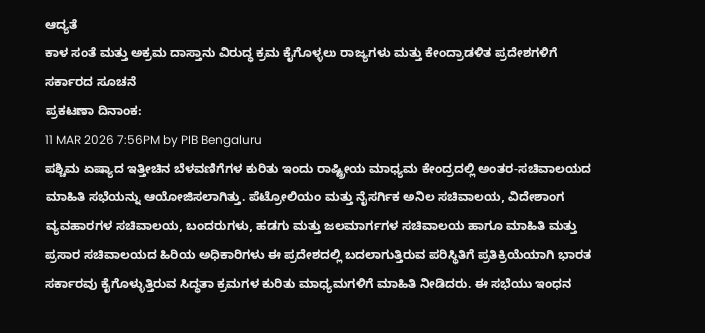ಆದ್ಯತೆ
ಕಾಳ ಸಂತೆ ಮತ್ತು ಅಕ್ರಮ ದಾಸ್ತಾನು ವಿರುದ್ಧ ಕ್ರಮ ಕೈಗೊಳ್ಳಲು ರಾಜ್ಯಗಳು ಮತ್ತು ಕೇಂದ್ರಾಡಳಿತ ಪ್ರದೇಶಗಳಿಗೆ ಸರ್ಕಾರದ ಸೂಚನೆ
ಪ್ರಕಟಣಾ ದಿನಾಂಕ:
11 MAR 2026 7:56PM by PIB Bengaluru
ಪಶ್ಚಿಮ ಏಷ್ಯಾದ ಇತ್ತೀಚಿನ ಬೆಳವಣಿಗೆಗಳ ಕುರಿತು ಇಂದು ರಾಷ್ಟ್ರೀಯ ಮಾಧ್ಯಮ ಕೇಂದ್ರದಲ್ಲಿ ಅಂತರ-ಸಚಿವಾಲಯದ ಮಾಹಿತಿ ಸಭೆಯನ್ನು ಆಯೋಜಿಸಲಾಗಿತ್ತು. ಪೆಟ್ರೋಲಿಯಂ ಮತ್ತು ನೈಸರ್ಗಿಕ ಅನಿಲ ಸಚಿವಾಲಯ, ವಿದೇಶಾಂಗ ವ್ಯವಹಾರಗಳ ಸಚಿವಾಲಯ, ಬಂದರುಗಳು, ಹಡಗು ಮತ್ತು ಜಲಮಾರ್ಗಗಳ ಸಚಿವಾಲಯ ಹಾಗೂ ಮಾಹಿತಿ ಮತ್ತು ಪ್ರಸಾರ ಸಚಿವಾಲಯದ ಹಿರಿಯ ಅಧಿಕಾರಿಗಳು ಈ ಪ್ರದೇಶದಲ್ಲಿ ಬದಲಾಗುತ್ತಿರುವ ಪರಿಸ್ಥಿತಿಗೆ ಪ್ರತಿಕ್ರಿಯೆಯಾಗಿ ಭಾರತ ಸರ್ಕಾರವು ಕೈಗೊಳ್ಳುತ್ತಿರುವ ಸಿದ್ಧತಾ ಕ್ರಮಗಳ ಕುರಿತು ಮಾಧ್ಯಮಗಳಿಗೆ ಮಾಹಿತಿ ನೀಡಿದರು. ಈ ಸಭೆಯು ಇಂಧನ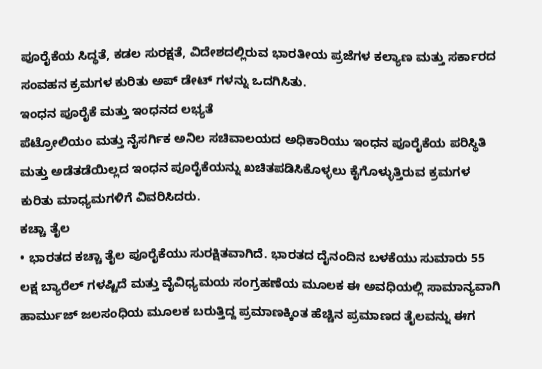ಪೂರೈಕೆಯ ಸಿದ್ಧತೆ, ಕಡಲ ಸುರಕ್ಷತೆ, ವಿದೇಶದಲ್ಲಿರುವ ಭಾರತೀಯ ಪ್ರಜೆಗಳ ಕಲ್ಯಾಣ ಮತ್ತು ಸರ್ಕಾರದ ಸಂವಹನ ಕ್ರಮಗಳ ಕುರಿತು ಅಪ್ ಡೇಟ್ ಗಳನ್ನು ಒದಗಿಸಿತು.
ಇಂಧನ ಪೂರೈಕೆ ಮತ್ತು ಇಂಧನದ ಲಭ್ಯತೆ
ಪೆಟ್ರೋಲಿಯಂ ಮತ್ತು ನೈಸರ್ಗಿಕ ಅನಿಲ ಸಚಿವಾಲಯದ ಅಧಿಕಾರಿಯು ಇಂಧನ ಪೂರೈಕೆಯ ಪರಿಸ್ಥಿತಿ ಮತ್ತು ಅಡೆತಡೆಯಿಲ್ಲದ ಇಂಧನ ಪೂರೈಕೆಯನ್ನು ಖಚಿತಪಡಿಸಿಕೊಳ್ಳಲು ಕೈಗೊಳ್ಳುತ್ತಿರುವ ಕ್ರಮಗಳ ಕುರಿತು ಮಾಧ್ಯಮಗಳಿಗೆ ವಿವರಿಸಿದರು.
ಕಚ್ಚಾ ತೈಲ
• ಭಾರತದ ಕಚ್ಚಾ ತೈಲ ಪೂರೈಕೆಯು ಸುರಕ್ಷಿತವಾಗಿದೆ. ಭಾರತದ ದೈನಂದಿನ ಬಳಕೆಯು ಸುಮಾರು 55 ಲಕ್ಷ ಬ್ಯಾರೆಲ್ ಗಳಷ್ಟಿದೆ ಮತ್ತು ವೈವಿಧ್ಯಮಯ ಸಂಗ್ರಹಣೆಯ ಮೂಲಕ ಈ ಅವಧಿಯಲ್ಲಿ ಸಾಮಾನ್ಯವಾಗಿ ಹಾರ್ಮುಜ್ ಜಲಸಂಧಿಯ ಮೂಲಕ ಬರುತ್ತಿದ್ದ ಪ್ರಮಾಣಕ್ಕಿಂತ ಹೆಚ್ಚಿನ ಪ್ರಮಾಣದ ತೈಲವನ್ನು ಈಗ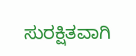ಸುರಕ್ಷಿತವಾಗಿ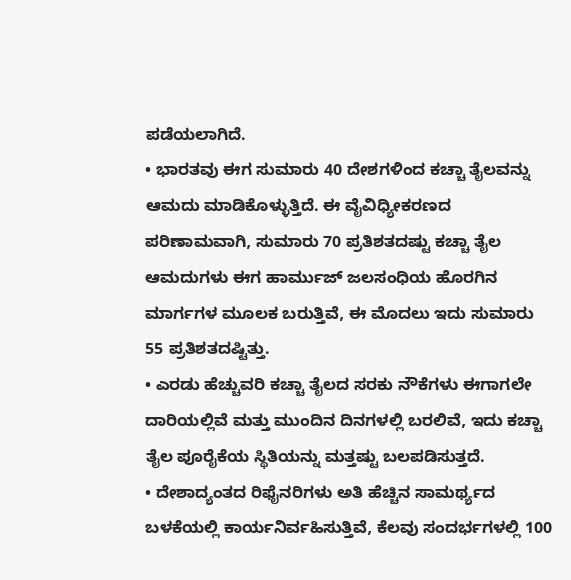ಪಡೆಯಲಾಗಿದೆ.
• ಭಾರತವು ಈಗ ಸುಮಾರು 40 ದೇಶಗಳಿಂದ ಕಚ್ಚಾ ತೈಲವನ್ನು ಆಮದು ಮಾಡಿಕೊಳ್ಳುತ್ತಿದೆ. ಈ ವೈವಿಧ್ಯೀಕರಣದ ಪರಿಣಾಮವಾಗಿ, ಸುಮಾರು 70 ಪ್ರತಿಶತದಷ್ಟು ಕಚ್ಚಾ ತೈಲ ಆಮದುಗಳು ಈಗ ಹಾರ್ಮುಜ್ ಜಲಸಂಧಿಯ ಹೊರಗಿನ ಮಾರ್ಗಗಳ ಮೂಲಕ ಬರುತ್ತಿವೆ, ಈ ಮೊದಲು ಇದು ಸುಮಾರು 55 ಪ್ರತಿಶತದಷ್ಟಿತ್ತು.
• ಎರಡು ಹೆಚ್ಚುವರಿ ಕಚ್ಚಾ ತೈಲದ ಸರಕು ನೌಕೆಗಳು ಈಗಾಗಲೇ ದಾರಿಯಲ್ಲಿವೆ ಮತ್ತು ಮುಂದಿನ ದಿನಗಳಲ್ಲಿ ಬರಲಿವೆ, ಇದು ಕಚ್ಚಾ ತೈಲ ಪೂರೈಕೆಯ ಸ್ಥಿತಿಯನ್ನು ಮತ್ತಷ್ಟು ಬಲಪಡಿಸುತ್ತದೆ.
• ದೇಶಾದ್ಯಂತದ ರಿಫೈನರಿಗಳು ಅತಿ ಹೆಚ್ಚಿನ ಸಾಮರ್ಥ್ಯದ ಬಳಕೆಯಲ್ಲಿ ಕಾರ್ಯನಿರ್ವಹಿಸುತ್ತಿವೆ, ಕೆಲವು ಸಂದರ್ಭಗಳಲ್ಲಿ 100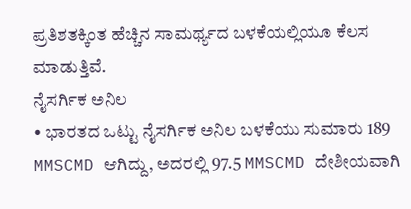ಪ್ರತಿಶತಕ್ಕಿಂತ ಹೆಚ್ಚಿನ ಸಾಮರ್ಥ್ಯದ ಬಳಕೆಯಲ್ಲಿಯೂ ಕೆಲಸ ಮಾಡುತ್ತಿವೆ.
ನೈಸರ್ಗಿಕ ಅನಿಲ
• ಭಾರತದ ಒಟ್ಟು ನೈಸರ್ಗಿಕ ಅನಿಲ ಬಳಕೆಯು ಸುಮಾರು 189 MMSCMD ಆಗಿದ್ದು, ಅದರಲ್ಲಿ 97.5 MMSCMD ದೇಶೀಯವಾಗಿ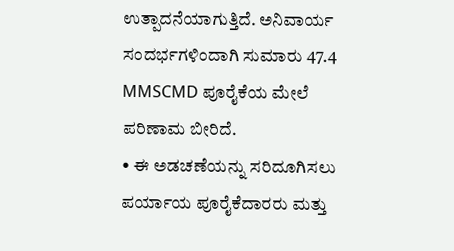ಉತ್ಪಾದನೆಯಾಗುತ್ತಿದೆ. ಅನಿವಾರ್ಯ ಸಂದರ್ಭಗಳಿಂದಾಗಿ ಸುಮಾರು 47.4 MMSCMD ಪೂರೈಕೆಯ ಮೇಲೆ ಪರಿಣಾಮ ಬೀರಿದೆ.
• ಈ ಅಡಚಣೆಯನ್ನು ಸರಿದೂಗಿಸಲು ಪರ್ಯಾಯ ಪೂರೈಕೆದಾರರು ಮತ್ತು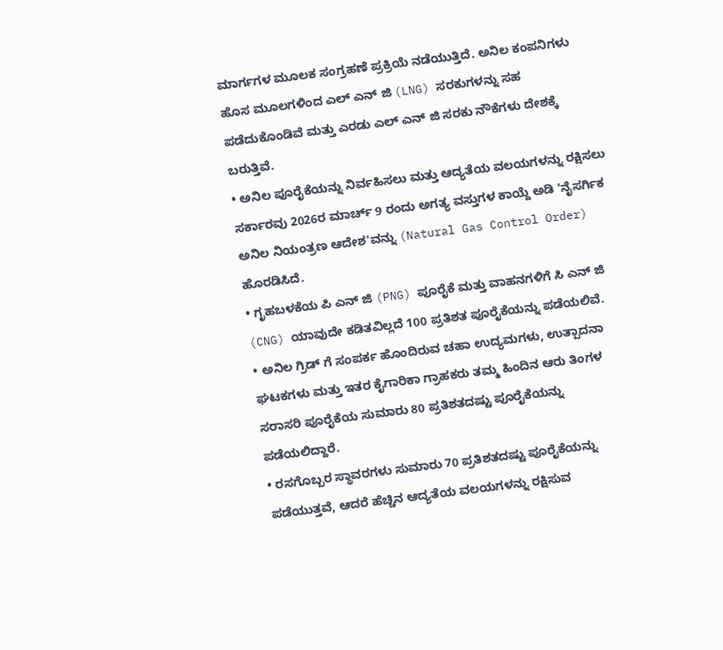ಮಾರ್ಗಗಳ ಮೂಲಕ ಸಂಗ್ರಹಣೆ ಪ್ರಕ್ರಿಯೆ ನಡೆಯುತ್ತಿದೆ. ಅನಿಲ ಕಂಪನಿಗಳು ಹೊಸ ಮೂಲಗಳಿಂದ ಎಲ್ ಎನ್ ಜಿ (LNG) ಸರಕುಗಳನ್ನು ಸಹ ಪಡೆದುಕೊಂಡಿವೆ ಮತ್ತು ಎರಡು ಎಲ್ ಎನ್ ಜಿ ಸರಕು ನೌಕೆಗಳು ದೇಶಕ್ಕೆ ಬರುತ್ತಿವೆ.
• ಅನಿಲ ಪೂರೈಕೆಯನ್ನು ನಿರ್ವಹಿಸಲು ಮತ್ತು ಆದ್ಯತೆಯ ವಲಯಗಳನ್ನು ರಕ್ಷಿಸಲು ಸರ್ಕಾರವು 2026ರ ಮಾರ್ಚ್ 9 ರಂದು ಅಗತ್ಯ ವಸ್ತುಗಳ ಕಾಯ್ದೆ ಅಡಿ 'ನೈಸರ್ಗಿಕ ಅನಿಲ ನಿಯಂತ್ರಣ ಆದೇಶ'ವನ್ನು (Natural Gas Control Order) ಹೊರಡಿಸಿದೆ.
• ಗೃಹಬಳಕೆಯ ಪಿ ಎನ್ ಜಿ (PNG) ಪೂರೈಕೆ ಮತ್ತು ವಾಹನಗಳಿಗೆ ಸಿ ಎನ್ ಜಿ (CNG) ಯಾವುದೇ ಕಡಿತವಿಲ್ಲದೆ 100 ಪ್ರತಿಶತ ಪೂರೈಕೆಯನ್ನು ಪಡೆಯಲಿವೆ.
• ಅನಿಲ ಗ್ರಿಡ್ ಗೆ ಸಂಪರ್ಕ ಹೊಂದಿರುವ ಚಹಾ ಉದ್ಯಮಗಳು, ಉತ್ಪಾದನಾ ಘಟಕಗಳು ಮತ್ತು ಇತರ ಕೈಗಾರಿಕಾ ಗ್ರಾಹಕರು ತಮ್ಮ ಹಿಂದಿನ ಆರು ತಿಂಗಳ ಸರಾಸರಿ ಪೂರೈಕೆಯ ಸುಮಾರು 80 ಪ್ರತಿಶತದಷ್ಟು ಪೂರೈಕೆಯನ್ನು ಪಡೆಯಲಿದ್ದಾರೆ.
• ರಸಗೊಬ್ಬರ ಸ್ಥಾವರಗಳು ಸುಮಾರು 70 ಪ್ರತಿಶತದಷ್ಟು ಪೂರೈಕೆಯನ್ನು ಪಡೆಯುತ್ತವೆ, ಆದರೆ ಹೆಚ್ಚಿನ ಆದ್ಯತೆಯ ವಲಯಗಳನ್ನು ರಕ್ಷಿಸುವ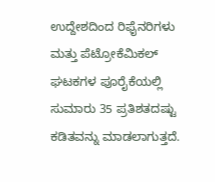ಉದ್ದೇಶದಿಂದ ರಿಫೈನರಿಗಳು ಮತ್ತು ಪೆಟ್ರೋಕೆಮಿಕಲ್ ಘಟಕಗಳ ಪೂರೈಕೆಯಲ್ಲಿ ಸುಮಾರು 35 ಪ್ರತಿಶತದಷ್ಟು ಕಡಿತವನ್ನು ಮಾಡಲಾಗುತ್ತದೆ.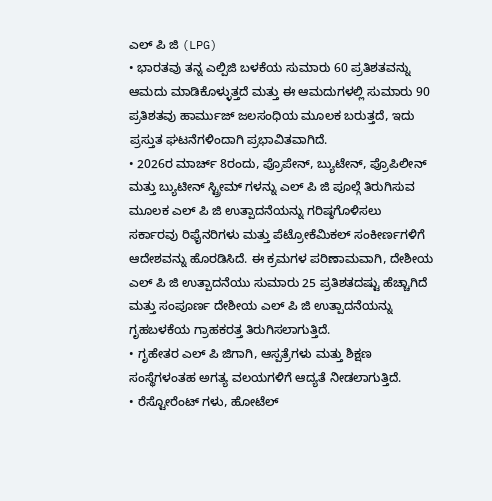ಎಲ್ ಪಿ ಜಿ (LPG)
• ಭಾರತವು ತನ್ನ ಎಲ್ಪಿಜಿ ಬಳಕೆಯ ಸುಮಾರು 60 ಪ್ರತಿಶತವನ್ನು ಆಮದು ಮಾಡಿಕೊಳ್ಳುತ್ತದೆ ಮತ್ತು ಈ ಆಮದುಗಳಲ್ಲಿ ಸುಮಾರು 90 ಪ್ರತಿಶತವು ಹಾರ್ಮುಜ್ ಜಲಸಂಧಿಯ ಮೂಲಕ ಬರುತ್ತದೆ, ಇದು ಪ್ರಸ್ತುತ ಘಟನೆಗಳಿಂದಾಗಿ ಪ್ರಭಾವಿತವಾಗಿದೆ.
• 2026ರ ಮಾರ್ಚ್ 8ರಂದು, ಪ್ರೊಪೇನ್, ಬ್ಯುಟೇನ್, ಪ್ರೊಪಿಲೀನ್ ಮತ್ತು ಬ್ಯುಟೀನ್ ಸ್ಟ್ರೀಮ್ ಗಳನ್ನು ಎಲ್ ಪಿ ಜಿ ಪೂಲ್ಗೆ ತಿರುಗಿಸುವ ಮೂಲಕ ಎಲ್ ಪಿ ಜಿ ಉತ್ಪಾದನೆಯನ್ನು ಗರಿಷ್ಠಗೊಳಿಸಲು ಸರ್ಕಾರವು ರಿಫೈನರಿಗಳು ಮತ್ತು ಪೆಟ್ರೋಕೆಮಿಕಲ್ ಸಂಕೀರ್ಣಗಳಿಗೆ ಆದೇಶವನ್ನು ಹೊರಡಿಸಿದೆ. ಈ ಕ್ರಮಗಳ ಪರಿಣಾಮವಾಗಿ, ದೇಶೀಯ ಎಲ್ ಪಿ ಜಿ ಉತ್ಪಾದನೆಯು ಸುಮಾರು 25 ಪ್ರತಿಶತದಷ್ಟು ಹೆಚ್ಚಾಗಿದೆ ಮತ್ತು ಸಂಪೂರ್ಣ ದೇಶೀಯ ಎಲ್ ಪಿ ಜಿ ಉತ್ಪಾದನೆಯನ್ನು ಗೃಹಬಳಕೆಯ ಗ್ರಾಹಕರತ್ತ ತಿರುಗಿಸಲಾಗುತ್ತಿದೆ.
• ಗೃಹೇತರ ಎಲ್ ಪಿ ಜಿಗಾಗಿ, ಆಸ್ಪತ್ರೆಗಳು ಮತ್ತು ಶಿಕ್ಷಣ ಸಂಸ್ಥೆಗಳಂತಹ ಅಗತ್ಯ ವಲಯಗಳಿಗೆ ಆದ್ಯತೆ ನೀಡಲಾಗುತ್ತಿದೆ.
• ರೆಸ್ಟೋರೆಂಟ್ ಗಳು, ಹೋಟೆಲ್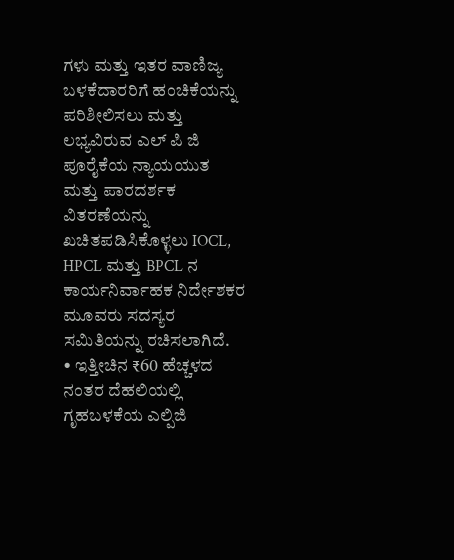ಗಳು ಮತ್ತು ಇತರ ವಾಣಿಜ್ಯ ಬಳಕೆದಾರರಿಗೆ ಹಂಚಿಕೆಯನ್ನು ಪರಿಶೀಲಿಸಲು ಮತ್ತು ಲಭ್ಯವಿರುವ ಎಲ್ ಪಿ ಜಿ ಪೂರೈಕೆಯ ನ್ಯಾಯಯುತ ಮತ್ತು ಪಾರದರ್ಶಕ ವಿತರಣೆಯನ್ನು ಖಚಿತಪಡಿಸಿಕೊಳ್ಳಲು IOCL, HPCL ಮತ್ತು BPCL ನ ಕಾರ್ಯನಿರ್ವಾಹಕ ನಿರ್ದೇಶಕರ ಮೂವರು ಸದಸ್ಯರ ಸಮಿತಿಯನ್ನು ರಚಿಸಲಾಗಿದೆ.
• ಇತ್ತೀಚಿನ ₹60 ಹೆಚ್ಚಳದ ನಂತರ ದೆಹಲಿಯಲ್ಲಿ ಗೃಹಬಳಕೆಯ ಎಲ್ಪಿಜಿ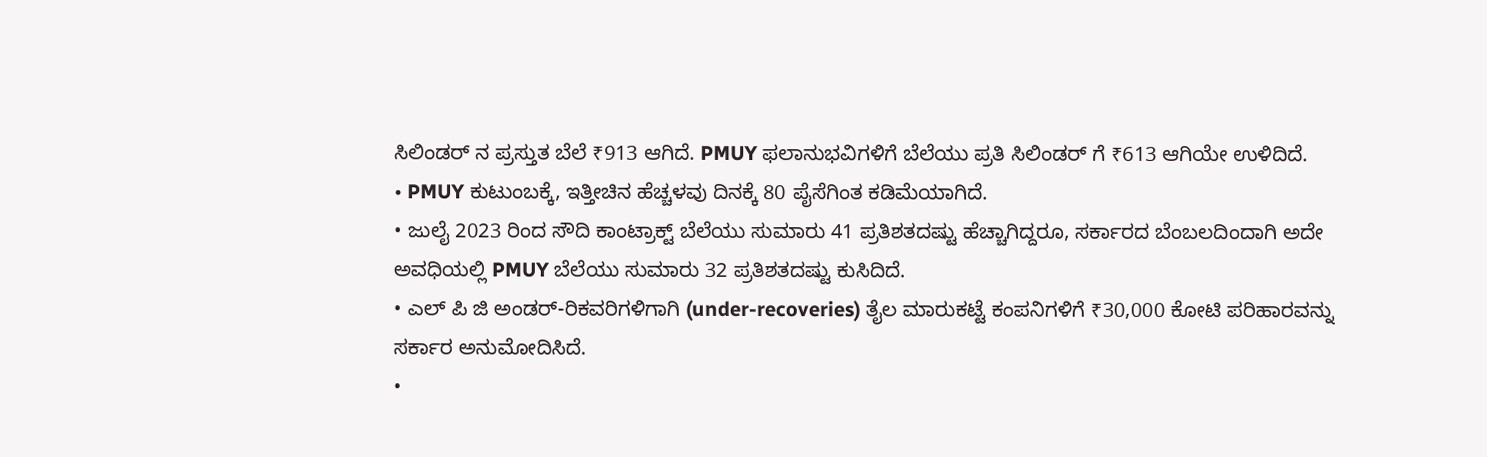ಸಿಲಿಂಡರ್ ನ ಪ್ರಸ್ತುತ ಬೆಲೆ ₹913 ಆಗಿದೆ. PMUY ಫಲಾನುಭವಿಗಳಿಗೆ ಬೆಲೆಯು ಪ್ರತಿ ಸಿಲಿಂಡರ್ ಗೆ ₹613 ಆಗಿಯೇ ಉಳಿದಿದೆ.
• PMUY ಕುಟುಂಬಕ್ಕೆ, ಇತ್ತೀಚಿನ ಹೆಚ್ಚಳವು ದಿನಕ್ಕೆ 80 ಪೈಸೆಗಿಂತ ಕಡಿಮೆಯಾಗಿದೆ.
• ಜುಲೈ 2023 ರಿಂದ ಸೌದಿ ಕಾಂಟ್ರಾಕ್ಟ್ ಬೆಲೆಯು ಸುಮಾರು 41 ಪ್ರತಿಶತದಷ್ಟು ಹೆಚ್ಚಾಗಿದ್ದರೂ, ಸರ್ಕಾರದ ಬೆಂಬಲದಿಂದಾಗಿ ಅದೇ ಅವಧಿಯಲ್ಲಿ PMUY ಬೆಲೆಯು ಸುಮಾರು 32 ಪ್ರತಿಶತದಷ್ಟು ಕುಸಿದಿದೆ.
• ಎಲ್ ಪಿ ಜಿ ಅಂಡರ್-ರಿಕವರಿಗಳಿಗಾಗಿ (under-recoveries) ತೈಲ ಮಾರುಕಟ್ಟೆ ಕಂಪನಿಗಳಿಗೆ ₹30,000 ಕೋಟಿ ಪರಿಹಾರವನ್ನು ಸರ್ಕಾರ ಅನುಮೋದಿಸಿದೆ.
•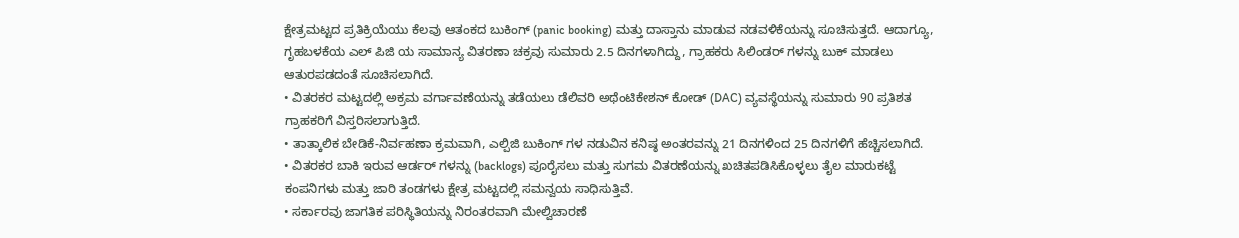ಕ್ಷೇತ್ರಮಟ್ಟದ ಪ್ರತಿಕ್ರಿಯೆಯು ಕೆಲವು ಆತಂಕದ ಬುಕಿಂಗ್ (panic booking) ಮತ್ತು ದಾಸ್ತಾನು ಮಾಡುವ ನಡವಳಿಕೆಯನ್ನು ಸೂಚಿಸುತ್ತದೆ. ಆದಾಗ್ಯೂ, ಗೃಹಬಳಕೆಯ ಎಲ್ ಪಿಜಿ ಯ ಸಾಮಾನ್ಯ ವಿತರಣಾ ಚಕ್ರವು ಸುಮಾರು 2.5 ದಿನಗಳಾಗಿದ್ದು, ಗ್ರಾಹಕರು ಸಿಲಿಂಡರ್ ಗಳನ್ನು ಬುಕ್ ಮಾಡಲು ಆತುರಪಡದಂತೆ ಸೂಚಿಸಲಾಗಿದೆ.
• ವಿತರಕರ ಮಟ್ಟದಲ್ಲಿ ಅಕ್ರಮ ವರ್ಗಾವಣೆಯನ್ನು ತಡೆಯಲು ಡೆಲಿವರಿ ಅಥೆಂಟಿಕೇಶನ್ ಕೋಡ್ (DAC) ವ್ಯವಸ್ಥೆಯನ್ನು ಸುಮಾರು 90 ಪ್ರತಿಶತ ಗ್ರಾಹಕರಿಗೆ ವಿಸ್ತರಿಸಲಾಗುತ್ತಿದೆ.
• ತಾತ್ಕಾಲಿಕ ಬೇಡಿಕೆ-ನಿರ್ವಹಣಾ ಕ್ರಮವಾಗಿ, ಎಲ್ಪಿಜಿ ಬುಕಿಂಗ್ ಗಳ ನಡುವಿನ ಕನಿಷ್ಠ ಅಂತರವನ್ನು 21 ದಿನಗಳಿಂದ 25 ದಿನಗಳಿಗೆ ಹೆಚ್ಚಿಸಲಾಗಿದೆ.
• ವಿತರಕರ ಬಾಕಿ ಇರುವ ಆರ್ಡರ್ ಗಳನ್ನು (backlogs) ಪೂರೈಸಲು ಮತ್ತು ಸುಗಮ ವಿತರಣೆಯನ್ನು ಖಚಿತಪಡಿಸಿಕೊಳ್ಳಲು ತೈಲ ಮಾರುಕಟ್ಟೆ ಕಂಪನಿಗಳು ಮತ್ತು ಜಾರಿ ತಂಡಗಳು ಕ್ಷೇತ್ರ ಮಟ್ಟದಲ್ಲಿ ಸಮನ್ವಯ ಸಾಧಿಸುತ್ತಿವೆ.
• ಸರ್ಕಾರವು ಜಾಗತಿಕ ಪರಿಸ್ಥಿತಿಯನ್ನು ನಿರಂತರವಾಗಿ ಮೇಲ್ವಿಚಾರಣೆ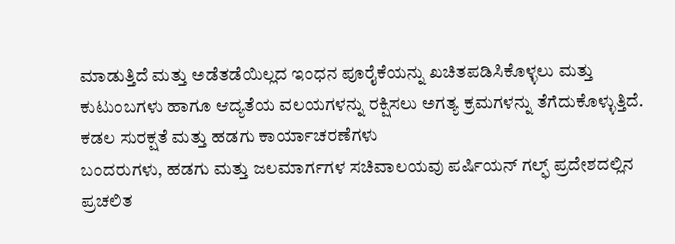ಮಾಡುತ್ತಿದೆ ಮತ್ತು ಅಡೆತಡೆಯಿಲ್ಲದ ಇಂಧನ ಪೂರೈಕೆಯನ್ನು ಖಚಿತಪಡಿಸಿಕೊಳ್ಳಲು ಮತ್ತು ಕುಟುಂಬಗಳು ಹಾಗೂ ಆದ್ಯತೆಯ ವಲಯಗಳನ್ನು ರಕ್ಷಿಸಲು ಅಗತ್ಯ ಕ್ರಮಗಳನ್ನು ತೆಗೆದುಕೊಳ್ಳುತ್ತಿದೆ.
ಕಡಲ ಸುರಕ್ಷತೆ ಮತ್ತು ಹಡಗು ಕಾರ್ಯಾಚರಣೆಗಳು
ಬಂದರುಗಳು, ಹಡಗು ಮತ್ತು ಜಲಮಾರ್ಗಗಳ ಸಚಿವಾಲಯವು ಪರ್ಷಿಯನ್ ಗಲ್ಫ್ ಪ್ರದೇಶದಲ್ಲಿನ ಪ್ರಚಲಿತ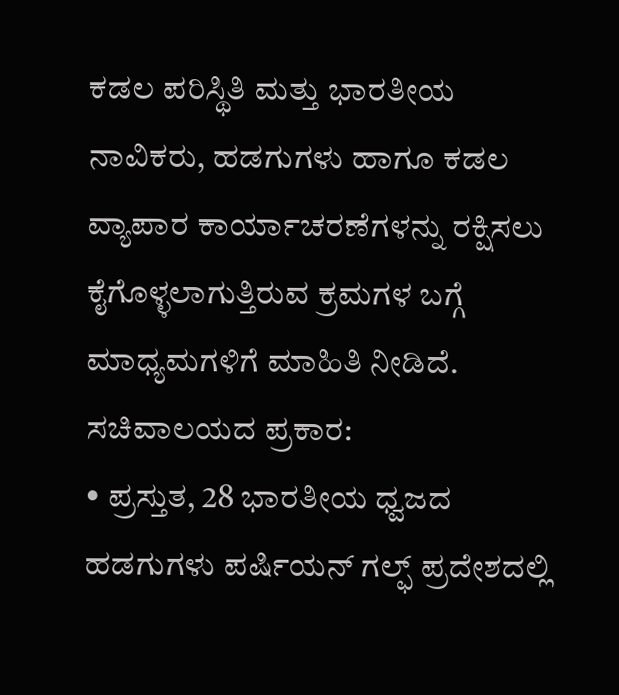ಕಡಲ ಪರಿಸ್ಥಿತಿ ಮತ್ತು ಭಾರತೀಯ ನಾವಿಕರು, ಹಡಗುಗಳು ಹಾಗೂ ಕಡಲ ವ್ಯಾಪಾರ ಕಾರ್ಯಾಚರಣೆಗಳನ್ನು ರಕ್ಷಿಸಲು ಕೈಗೊಳ್ಳಲಾಗುತ್ತಿರುವ ಕ್ರಮಗಳ ಬಗ್ಗೆ ಮಾಧ್ಯಮಗಳಿಗೆ ಮಾಹಿತಿ ನೀಡಿದೆ. ಸಚಿವಾಲಯದ ಪ್ರಕಾರ:
• ಪ್ರಸ್ತುತ, 28 ಭಾರತೀಯ ಧ್ವಜದ ಹಡಗುಗಳು ಪರ್ಷಿಯನ್ ಗಲ್ಫ್ ಪ್ರದೇಶದಲ್ಲಿ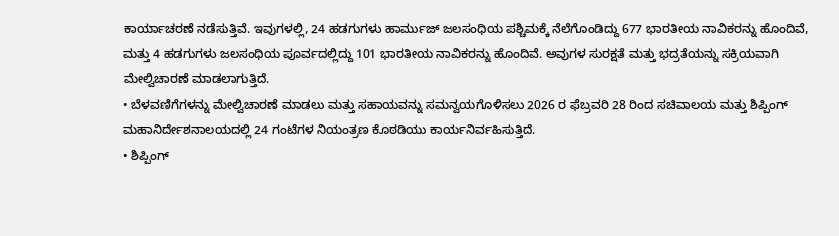ಕಾರ್ಯಾಚರಣೆ ನಡೆಸುತ್ತಿವೆ. ಇವುಗಳಲ್ಲಿ, 24 ಹಡಗುಗಳು ಹಾರ್ಮುಜ್ ಜಲಸಂಧಿಯ ಪಶ್ಚಿಮಕ್ಕೆ ನೆಲೆಗೊಂಡಿದ್ದು 677 ಭಾರತೀಯ ನಾವಿಕರನ್ನು ಹೊಂದಿವೆ, ಮತ್ತು 4 ಹಡಗುಗಳು ಜಲಸಂಧಿಯ ಪೂರ್ವದಲ್ಲಿದ್ದು 101 ಭಾರತೀಯ ನಾವಿಕರನ್ನು ಹೊಂದಿವೆ. ಅವುಗಳ ಸುರಕ್ಷತೆ ಮತ್ತು ಭದ್ರತೆಯನ್ನು ಸಕ್ರಿಯವಾಗಿ ಮೇಲ್ವಿಚಾರಣೆ ಮಾಡಲಾಗುತ್ತಿದೆ.
• ಬೆಳವಣಿಗೆಗಳನ್ನು ಮೇಲ್ವಿಚಾರಣೆ ಮಾಡಲು ಮತ್ತು ಸಹಾಯವನ್ನು ಸಮನ್ವಯಗೊಳಿಸಲು 2026 ರ ಫೆಬ್ರವರಿ 28 ರಿಂದ ಸಚಿವಾಲಯ ಮತ್ತು ಶಿಪ್ಪಿಂಗ್ ಮಹಾನಿರ್ದೇಶನಾಲಯದಲ್ಲಿ 24 ಗಂಟೆಗಳ ನಿಯಂತ್ರಣ ಕೊಠಡಿಯು ಕಾರ್ಯನಿರ್ವಹಿಸುತ್ತಿದೆ.
• ಶಿಪ್ಪಿಂಗ್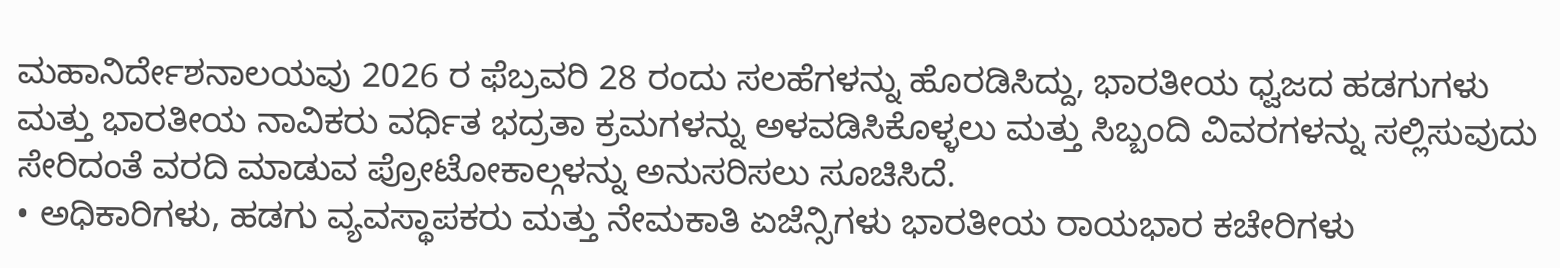ಮಹಾನಿರ್ದೇಶನಾಲಯವು 2026 ರ ಫೆಬ್ರವರಿ 28 ರಂದು ಸಲಹೆಗಳನ್ನು ಹೊರಡಿಸಿದ್ದು, ಭಾರತೀಯ ಧ್ವಜದ ಹಡಗುಗಳು ಮತ್ತು ಭಾರತೀಯ ನಾವಿಕರು ವರ್ಧಿತ ಭದ್ರತಾ ಕ್ರಮಗಳನ್ನು ಅಳವಡಿಸಿಕೊಳ್ಳಲು ಮತ್ತು ಸಿಬ್ಬಂದಿ ವಿವರಗಳನ್ನು ಸಲ್ಲಿಸುವುದು ಸೇರಿದಂತೆ ವರದಿ ಮಾಡುವ ಪ್ರೋಟೋಕಾಲ್ಗಳನ್ನು ಅನುಸರಿಸಲು ಸೂಚಿಸಿದೆ.
• ಅಧಿಕಾರಿಗಳು, ಹಡಗು ವ್ಯವಸ್ಥಾಪಕರು ಮತ್ತು ನೇಮಕಾತಿ ಏಜೆನ್ಸಿಗಳು ಭಾರತೀಯ ರಾಯಭಾರ ಕಚೇರಿಗಳು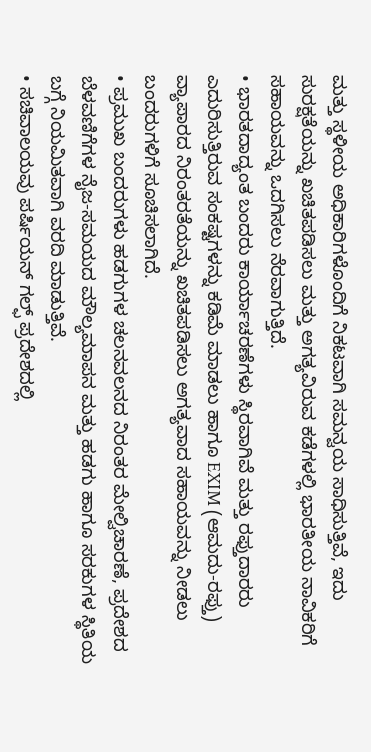ಮತ್ತು ಸ್ಥಳೀಯ ಅಧಿಕಾರಿಗಳೊಂದಿಗೆ ನಿಕಟವಾಗಿ ಸಮನ್ವಯ ಸಾಧಿಸುತ್ತಿವೆ, ಇದು ಸುರಕ್ಷತೆಯನ್ನು ಖಚಿತಪಡಿಸಲು ಮತ್ತು ಅಗತ್ಯವಿರುವ ಕಡೆಗಳಲ್ಲಿ ಭಾರತೀಯ ನಾವಿಕರಿಗೆ ಸಹಾಯವನ್ನು ಒದಗಿಸಲು ನೆರವಾಗುತ್ತಿದೆ.
• ಭಾರತದಾದ್ಯಂತ ಬಂದರು ಕಾರ್ಯಾಚರಣೆಗಳು ಸ್ಥಿರವಾಗಿವೆ ಮತ್ತು ರಫ್ತುದಾರರು ಎದುರಿಸುತ್ತಿರುವ ಸಂಕಷ್ಟಗಳನ್ನು ಕಡಿಮೆ ಮಾಡಲು ಹಾಗೂ EXIM (ಆಮದು-ರಫ್ತು) ವ್ಯಾಪಾರದ ನಿರಂತರತೆಯನ್ನು ಖಚಿತಪಡಿಸಲು ಅಗತ್ಯವಾದ ಸಹಾಯವನ್ನು ನೀಡಲು ಬಂದರುಗಳಿಗೆ ಸೂಚಿಸಲಾಗಿದೆ.
• ಪ್ರಮುಖ ಬಂದರುಗಳು ಹಡಗುಗಳ ಚಲನವಲನದ ನಿರಂತರ ಮೇಲ್ವಿಚಾರಣೆ, ಪ್ರದೇಶದ ಬೆಳವಣಿಗೆಗಳ ನೈಜ-ಸಮಯದ ಮೌಲ್ಯಮಾಪನ ಮತ್ತು ಹಡಗು ಹಾಗೂ ಸರಕುಗಳ ಸ್ಥಿತಿಯ ಬಗ್ಗೆ ನಿಯಮಿತವಾಗಿ ವರದಿ ಮಾಡುತ್ತಿವೆ.
• ಸಚಿವಾಲಯವು ಪರ್ಷಿಯನ್ ಗಲ್ಫ್ ಪ್ರದೇಶದಲ್ಲಿ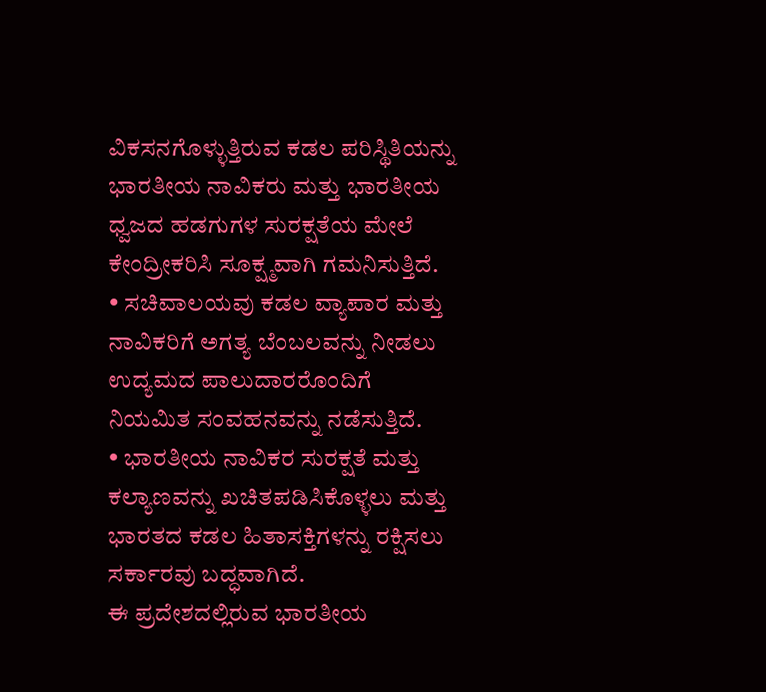ವಿಕಸನಗೊಳ್ಳುತ್ತಿರುವ ಕಡಲ ಪರಿಸ್ಥಿತಿಯನ್ನು ಭಾರತೀಯ ನಾವಿಕರು ಮತ್ತು ಭಾರತೀಯ ಧ್ವಜದ ಹಡಗುಗಳ ಸುರಕ್ಷತೆಯ ಮೇಲೆ ಕೇಂದ್ರೀಕರಿಸಿ ಸೂಕ್ಷ್ಮವಾಗಿ ಗಮನಿಸುತ್ತಿದೆ.
• ಸಚಿವಾಲಯವು ಕಡಲ ವ್ಯಾಪಾರ ಮತ್ತು ನಾವಿಕರಿಗೆ ಅಗತ್ಯ ಬೆಂಬಲವನ್ನು ನೀಡಲು ಉದ್ಯಮದ ಪಾಲುದಾರರೊಂದಿಗೆ ನಿಯಮಿತ ಸಂವಹನವನ್ನು ನಡೆಸುತ್ತಿದೆ.
• ಭಾರತೀಯ ನಾವಿಕರ ಸುರಕ್ಷತೆ ಮತ್ತು ಕಲ್ಯಾಣವನ್ನು ಖಚಿತಪಡಿಸಿಕೊಳ್ಳಲು ಮತ್ತು ಭಾರತದ ಕಡಲ ಹಿತಾಸಕ್ತಿಗಳನ್ನು ರಕ್ಷಿಸಲು ಸರ್ಕಾರವು ಬದ್ಧವಾಗಿದೆ.
ಈ ಪ್ರದೇಶದಲ್ಲಿರುವ ಭಾರತೀಯ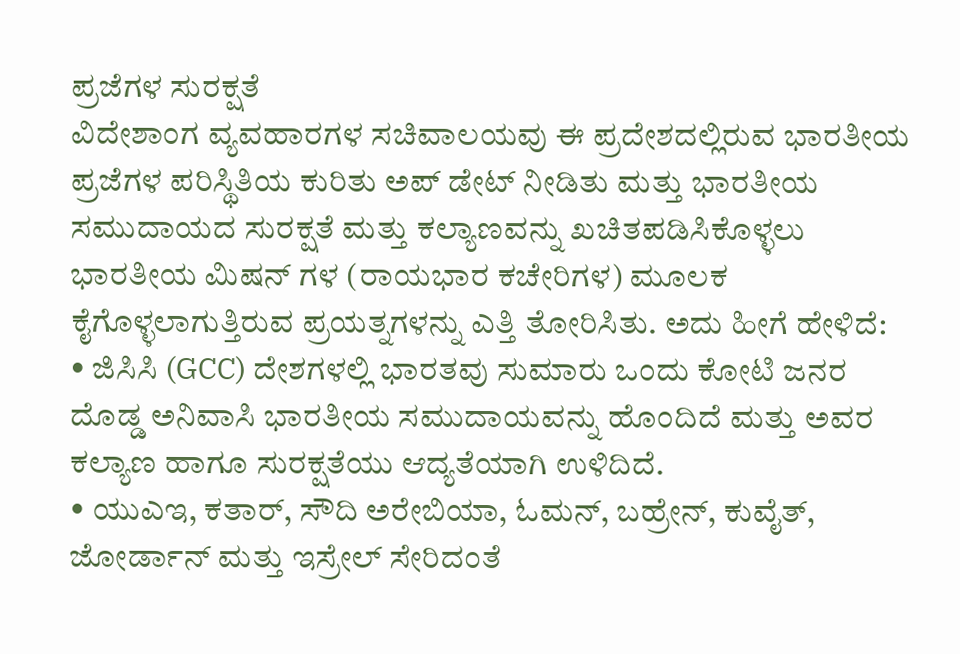ಪ್ರಜೆಗಳ ಸುರಕ್ಷತೆ
ವಿದೇಶಾಂಗ ವ್ಯವಹಾರಗಳ ಸಚಿವಾಲಯವು ಈ ಪ್ರದೇಶದಲ್ಲಿರುವ ಭಾರತೀಯ ಪ್ರಜೆಗಳ ಪರಿಸ್ಥಿತಿಯ ಕುರಿತು ಅಪ್ ಡೇಟ್ ನೀಡಿತು ಮತ್ತು ಭಾರತೀಯ ಸಮುದಾಯದ ಸುರಕ್ಷತೆ ಮತ್ತು ಕಲ್ಯಾಣವನ್ನು ಖಚಿತಪಡಿಸಿಕೊಳ್ಳಲು ಭಾರತೀಯ ಮಿಷನ್ ಗಳ (ರಾಯಭಾರ ಕಚೇರಿಗಳ) ಮೂಲಕ ಕೈಗೊಳ್ಳಲಾಗುತ್ತಿರುವ ಪ್ರಯತ್ನಗಳನ್ನು ಎತ್ತಿ ತೋರಿಸಿತು. ಅದು ಹೀಗೆ ಹೇಳಿದೆ:
• ಜಿಸಿಸಿ (GCC) ದೇಶಗಳಲ್ಲಿ ಭಾರತವು ಸುಮಾರು ಒಂದು ಕೋಟಿ ಜನರ ದೊಡ್ಡ ಅನಿವಾಸಿ ಭಾರತೀಯ ಸಮುದಾಯವನ್ನು ಹೊಂದಿದೆ ಮತ್ತು ಅವರ ಕಲ್ಯಾಣ ಹಾಗೂ ಸುರಕ್ಷತೆಯು ಆದ್ಯತೆಯಾಗಿ ಉಳಿದಿದೆ.
• ಯುಎಇ, ಕತಾರ್, ಸೌದಿ ಅರೇಬಿಯಾ, ಓಮನ್, ಬಹ್ರೇನ್, ಕುವೈತ್, ಜೋರ್ಡಾನ್ ಮತ್ತು ಇಸ್ರೇಲ್ ಸೇರಿದಂತೆ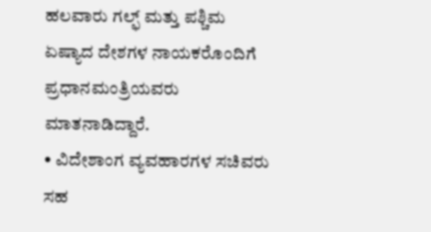ಹಲವಾರು ಗಲ್ಫ್ ಮತ್ತು ಪಶ್ಚಿಮ ಏಷ್ಯಾದ ದೇಶಗಳ ನಾಯಕರೊಂದಿಗೆ ಪ್ರಧಾನಮಂತ್ರಿಯವರು ಮಾತನಾಡಿದ್ದಾರೆ.
• ವಿದೇಶಾಂಗ ವ್ಯವಹಾರಗಳ ಸಚಿವರು ಸಹ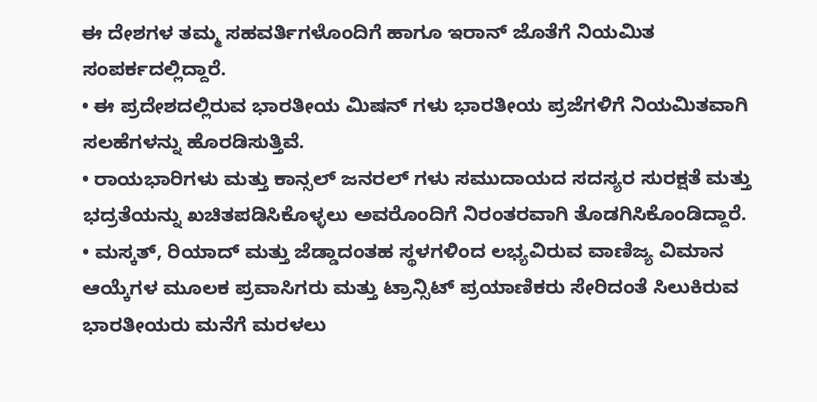ಈ ದೇಶಗಳ ತಮ್ಮ ಸಹವರ್ತಿಗಳೊಂದಿಗೆ ಹಾಗೂ ಇರಾನ್ ಜೊತೆಗೆ ನಿಯಮಿತ ಸಂಪರ್ಕದಲ್ಲಿದ್ದಾರೆ.
• ಈ ಪ್ರದೇಶದಲ್ಲಿರುವ ಭಾರತೀಯ ಮಿಷನ್ ಗಳು ಭಾರತೀಯ ಪ್ರಜೆಗಳಿಗೆ ನಿಯಮಿತವಾಗಿ ಸಲಹೆಗಳನ್ನು ಹೊರಡಿಸುತ್ತಿವೆ.
• ರಾಯಭಾರಿಗಳು ಮತ್ತು ಕಾನ್ಸಲ್ ಜನರಲ್ ಗಳು ಸಮುದಾಯದ ಸದಸ್ಯರ ಸುರಕ್ಷತೆ ಮತ್ತು ಭದ್ರತೆಯನ್ನು ಖಚಿತಪಡಿಸಿಕೊಳ್ಳಲು ಅವರೊಂದಿಗೆ ನಿರಂತರವಾಗಿ ತೊಡಗಿಸಿಕೊಂಡಿದ್ದಾರೆ.
• ಮಸ್ಕತ್, ರಿಯಾದ್ ಮತ್ತು ಜೆಡ್ಡಾದಂತಹ ಸ್ಥಳಗಳಿಂದ ಲಭ್ಯವಿರುವ ವಾಣಿಜ್ಯ ವಿಮಾನ ಆಯ್ಕೆಗಳ ಮೂಲಕ ಪ್ರವಾಸಿಗರು ಮತ್ತು ಟ್ರಾನ್ಸಿಟ್ ಪ್ರಯಾಣಿಕರು ಸೇರಿದಂತೆ ಸಿಲುಕಿರುವ ಭಾರತೀಯರು ಮನೆಗೆ ಮರಳಲು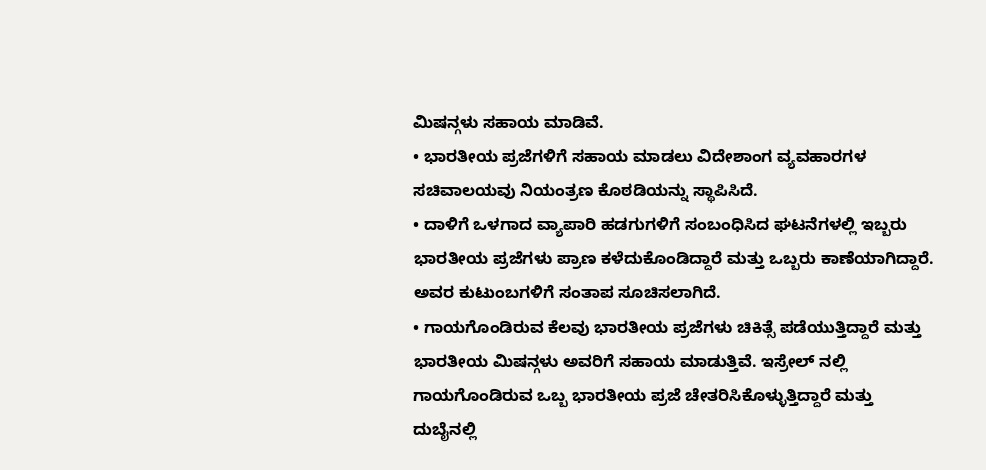ಮಿಷನ್ಗಳು ಸಹಾಯ ಮಾಡಿವೆ.
• ಭಾರತೀಯ ಪ್ರಜೆಗಳಿಗೆ ಸಹಾಯ ಮಾಡಲು ವಿದೇಶಾಂಗ ವ್ಯವಹಾರಗಳ ಸಚಿವಾಲಯವು ನಿಯಂತ್ರಣ ಕೊಠಡಿಯನ್ನು ಸ್ಥಾಪಿಸಿದೆ.
• ದಾಳಿಗೆ ಒಳಗಾದ ವ್ಯಾಪಾರಿ ಹಡಗುಗಳಿಗೆ ಸಂಬಂಧಿಸಿದ ಘಟನೆಗಳಲ್ಲಿ ಇಬ್ಬರು ಭಾರತೀಯ ಪ್ರಜೆಗಳು ಪ್ರಾಣ ಕಳೆದುಕೊಂಡಿದ್ದಾರೆ ಮತ್ತು ಒಬ್ಬರು ಕಾಣೆಯಾಗಿದ್ದಾರೆ. ಅವರ ಕುಟುಂಬಗಳಿಗೆ ಸಂತಾಪ ಸೂಚಿಸಲಾಗಿದೆ.
• ಗಾಯಗೊಂಡಿರುವ ಕೆಲವು ಭಾರತೀಯ ಪ್ರಜೆಗಳು ಚಿಕಿತ್ಸೆ ಪಡೆಯುತ್ತಿದ್ದಾರೆ ಮತ್ತು ಭಾರತೀಯ ಮಿಷನ್ಗಳು ಅವರಿಗೆ ಸಹಾಯ ಮಾಡುತ್ತಿವೆ. ಇಸ್ರೇಲ್ ನಲ್ಲಿ ಗಾಯಗೊಂಡಿರುವ ಒಬ್ಬ ಭಾರತೀಯ ಪ್ರಜೆ ಚೇತರಿಸಿಕೊಳ್ಳುತ್ತಿದ್ದಾರೆ ಮತ್ತು ದುಬೈನಲ್ಲಿ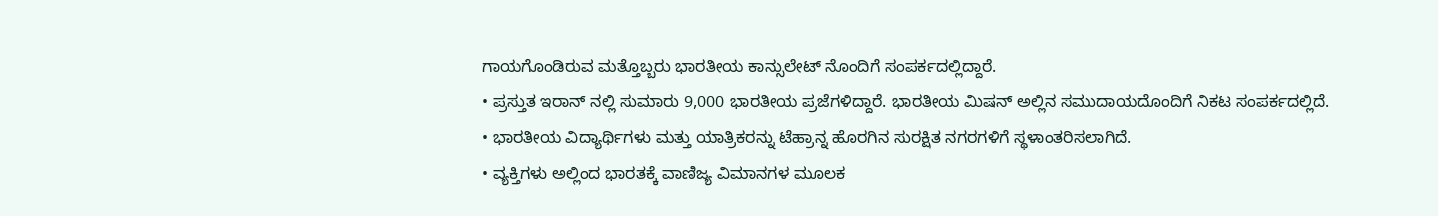ಗಾಯಗೊಂಡಿರುವ ಮತ್ತೊಬ್ಬರು ಭಾರತೀಯ ಕಾನ್ಸುಲೇಟ್ ನೊಂದಿಗೆ ಸಂಪರ್ಕದಲ್ಲಿದ್ದಾರೆ.
• ಪ್ರಸ್ತುತ ಇರಾನ್ ನಲ್ಲಿ ಸುಮಾರು 9,000 ಭಾರತೀಯ ಪ್ರಜೆಗಳಿದ್ದಾರೆ. ಭಾರತೀಯ ಮಿಷನ್ ಅಲ್ಲಿನ ಸಮುದಾಯದೊಂದಿಗೆ ನಿಕಟ ಸಂಪರ್ಕದಲ್ಲಿದೆ.
• ಭಾರತೀಯ ವಿದ್ಯಾರ್ಥಿಗಳು ಮತ್ತು ಯಾತ್ರಿಕರನ್ನು ಟೆಹ್ರಾನ್ನ ಹೊರಗಿನ ಸುರಕ್ಷಿತ ನಗರಗಳಿಗೆ ಸ್ಥಳಾಂತರಿಸಲಾಗಿದೆ.
• ವ್ಯಕ್ತಿಗಳು ಅಲ್ಲಿಂದ ಭಾರತಕ್ಕೆ ವಾಣಿಜ್ಯ ವಿಮಾನಗಳ ಮೂಲಕ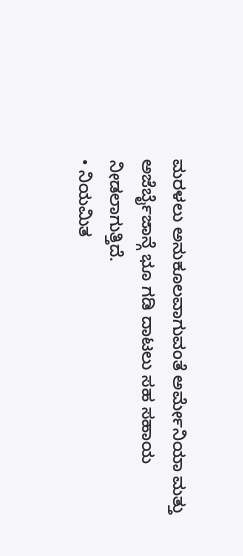ಮರಳಲು ಅನುಕೂಲವಾಗುವಂತೆ ಅರ್ಮೇನಿಯಾ ಮತ್ತು ಅಜೆರ್ಬೈಜಾನ್ಗೆ ಭೂ ಗಡಿ ದಾಟಲು ಸಹ ಸಹಾಯ ನೀಡಲಾಗುತ್ತಿದೆ.
• ನಿಯಮಿತ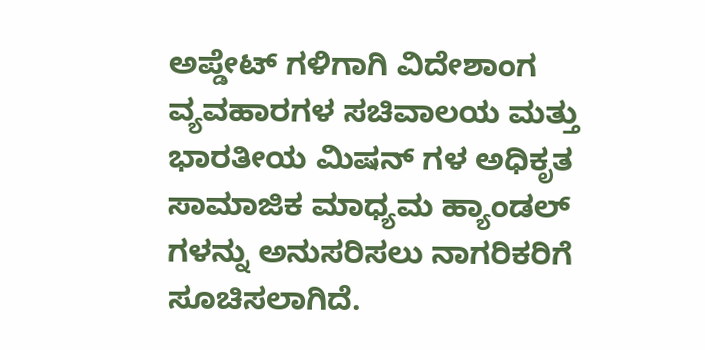ಅಪ್ಡೇಟ್ ಗಳಿಗಾಗಿ ವಿದೇಶಾಂಗ ವ್ಯವಹಾರಗಳ ಸಚಿವಾಲಯ ಮತ್ತು ಭಾರತೀಯ ಮಿಷನ್ ಗಳ ಅಧಿಕೃತ ಸಾಮಾಜಿಕ ಮಾಧ್ಯಮ ಹ್ಯಾಂಡಲ್ ಗಳನ್ನು ಅನುಸರಿಸಲು ನಾಗರಿಕರಿಗೆ ಸೂಚಿಸಲಾಗಿದೆ.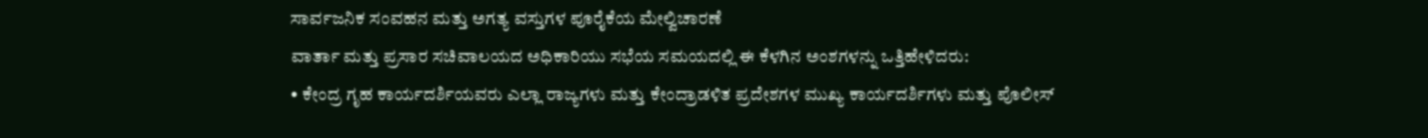ಸಾರ್ವಜನಿಕ ಸಂವಹನ ಮತ್ತು ಅಗತ್ಯ ವಸ್ತುಗಳ ಪೂರೈಕೆಯ ಮೇಲ್ವಿಚಾರಣೆ
ವಾರ್ತಾ ಮತ್ತು ಪ್ರಸಾರ ಸಚಿವಾಲಯದ ಅಧಿಕಾರಿಯು ಸಭೆಯ ಸಮಯದಲ್ಲಿ ಈ ಕೆಳಗಿನ ಅಂಶಗಳನ್ನು ಒತ್ತಿಹೇಳಿದರು:
• ಕೇಂದ್ರ ಗೃಹ ಕಾರ್ಯದರ್ಶಿಯವರು ಎಲ್ಲಾ ರಾಜ್ಯಗಳು ಮತ್ತು ಕೇಂದ್ರಾಡಳಿತ ಪ್ರದೇಶಗಳ ಮುಖ್ಯ ಕಾರ್ಯದರ್ಶಿಗಳು ಮತ್ತು ಪೊಲೀಸ್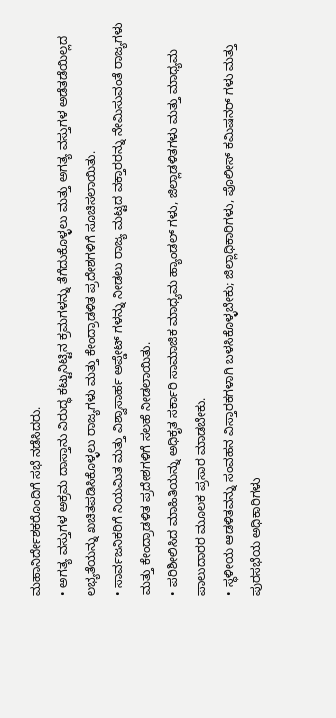ಮಹಾನಿರ್ದೇಶಕರೊಂದಿಗೆ ಸಭೆ ನಡೆಸಿದರು.
• ಅಗತ್ಯ ವಸ್ತುಗಳ ಅಕ್ರಮ ದಾಸ್ತಾನು ವಿರುದ್ಧ ಕಟ್ಟುನಿಟ್ಟಿನ ಕ್ರಮಗಳನ್ನು ತೆಗೆದುಕೊಳ್ಳಲು ಮತ್ತು ಅಗತ್ಯ ವಸ್ತುಗಳ ಅಡೆತಡೆಯಿಲ್ಲದ ಲಭ್ಯತೆಯನ್ನು ಖಚಿತಪಡಿಸಿಕೊಳ್ಳಲು ರಾಜ್ಯಗಳು ಮತ್ತು ಕೇಂದ್ರಾಡಳಿತ ಪ್ರದೇಶಗಳಿಗೆ ಸೂಚಿಸಲಾಯಿತು.
• ಸಾರ್ವಜನಿಕರಿಗೆ ನಿಯಮಿತ ಮತ್ತು ವಿಶ್ವಾಸಾರ್ಹ ಅಪ್ಡೇಟ್ ಗಳನ್ನು ನೀಡಲು ರಾಜ್ಯ ಮಟ್ಟದ ವಕ್ತಾರರನ್ನು ನೇಮಿಸುವಂತೆ ರಾಜ್ಯಗಳು ಮತ್ತು ಕೇಂದ್ರಾಡಳಿತ ಪ್ರದೇಶಗಳಿಗೆ ಸಲಹೆ ನೀಡಲಾಯಿತು.
• ಪರಿಶೀಲಿಸಿದ ಮಾಹಿತಿಯನ್ನು ಅಧಿಕೃತ ಸರ್ಕಾರಿ ಸಾಮಾಜಿಕ ಮಾಧ್ಯಮ ಹ್ಯಾಂಡಲ್ ಗಳು, ಜಿಲ್ಲಾಡಳಿತಗಳು ಮತ್ತು ಮಾಧ್ಯಮ ಪಾಲುದಾರರ ಮೂಲಕ ಪ್ರಸಾರ ಮಾಡಬೇಕು.
• ಸ್ಥಳೀಯ ಆಡಳಿತವನ್ನು ಸಂವಹನ ವಿಸ್ತಾರಕಗಳಾಗಿ ಬಳಸಿಕೊಳ್ಳಬೇಕು; ಜಿಲ್ಲಾಧಿಕಾರಿಗಳು, ಪೊಲೀಸ್ ಕಮಿಷನರ್ ಗಳು ಮತ್ತು ಪುರಸಭೆಯ ಅಧಿಕಾರಿಗಳು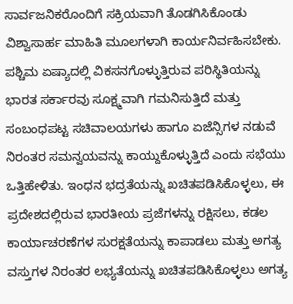ಸಾರ್ವಜನಿಕರೊಂದಿಗೆ ಸಕ್ರಿಯವಾಗಿ ತೊಡಗಿಸಿಕೊಂಡು ವಿಶ್ವಾಸಾರ್ಹ ಮಾಹಿತಿ ಮೂಲಗಳಾಗಿ ಕಾರ್ಯನಿರ್ವಹಿಸಬೇಕು.
ಪಶ್ಚಿಮ ಏಷ್ಯಾದಲ್ಲಿ ವಿಕಸನಗೊಳ್ಳುತ್ತಿರುವ ಪರಿಸ್ಥಿತಿಯನ್ನು ಭಾರತ ಸರ್ಕಾರವು ಸೂಕ್ಷ್ಮವಾಗಿ ಗಮನಿಸುತ್ತಿದೆ ಮತ್ತು ಸಂಬಂಧಪಟ್ಟ ಸಚಿವಾಲಯಗಳು ಹಾಗೂ ಏಜೆನ್ಸಿಗಳ ನಡುವೆ ನಿರಂತರ ಸಮನ್ವಯವನ್ನು ಕಾಯ್ದುಕೊಳ್ಳುತ್ತಿದೆ ಎಂದು ಸಭೆಯು ಒತ್ತಿಹೇಳಿತು. ಇಂಧನ ಭದ್ರತೆಯನ್ನು ಖಚಿತಪಡಿಸಿಕೊಳ್ಳಲು, ಈ ಪ್ರದೇಶದಲ್ಲಿರುವ ಭಾರತೀಯ ಪ್ರಜೆಗಳನ್ನು ರಕ್ಷಿಸಲು, ಕಡಲ ಕಾರ್ಯಾಚರಣೆಗಳ ಸುರಕ್ಷತೆಯನ್ನು ಕಾಪಾಡಲು ಮತ್ತು ಅಗತ್ಯ ವಸ್ತುಗಳ ನಿರಂತರ ಲಭ್ಯತೆಯನ್ನು ಖಚಿತಪಡಿಸಿಕೊಳ್ಳಲು ಅಗತ್ಯ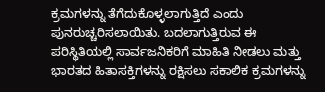ಕ್ರಮಗಳನ್ನು ತೆಗೆದುಕೊಳ್ಳಲಾಗುತ್ತಿದೆ ಎಂದು ಪುನರುಚ್ಚರಿಸಲಾಯಿತು. ಬದಲಾಗುತ್ತಿರುವ ಈ ಪರಿಸ್ಥಿತಿಯಲ್ಲಿ ಸಾರ್ವಜನಿಕರಿಗೆ ಮಾಹಿತಿ ನೀಡಲು ಮತ್ತು ಭಾರತದ ಹಿತಾಸಕ್ತಿಗಳನ್ನು ರಕ್ಷಿಸಲು ಸಕಾಲಿಕ ಕ್ರಮಗಳನ್ನು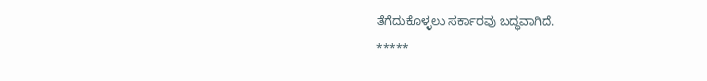ತೆಗೆದುಕೊಳ್ಳಲು ಸರ್ಕಾರವು ಬದ್ಧವಾಗಿದೆ.
*****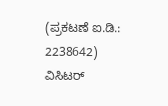(ಪ್ರಕಟಣೆ ಐ.ಡಿ.: 2238642)
ವಿಸಿಟರ್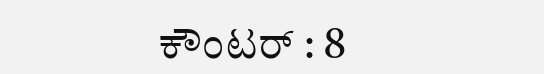ಕೌಂಟರ್ : 8